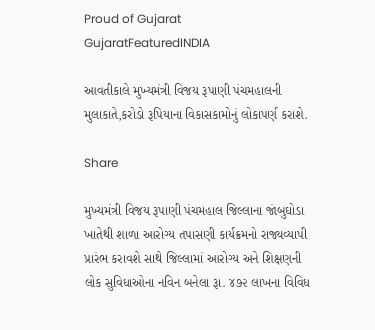Proud of Gujarat
GujaratFeaturedINDIA

આવતીકાલે મુખ્યમંત્રી વિજય રૂપાણી પંચમહાલની મુલાકાતે,કરોડો રૂપિયાના વિકાસકામોનું લોકાપર્ણ કરાશે.

Share

મુખ્‍યમંત્રી વિજય રૂપાણી પંચમહાલ જિલ્‍લાના જાંબુઘોડા
ખાતેથી શાળા આરોગ્‍ય તપાસણી કાર્યક્રમનો રાજ્યવ્‍યાપી પ્રારંભ કરાવશે સાથે જિલ્‍લામાં આરોગ્‍ય અને શિક્ષણની લોક સુવિધાઓના નવિન બનેલા રૂા. ૪૭૨ લાખના વિવિધ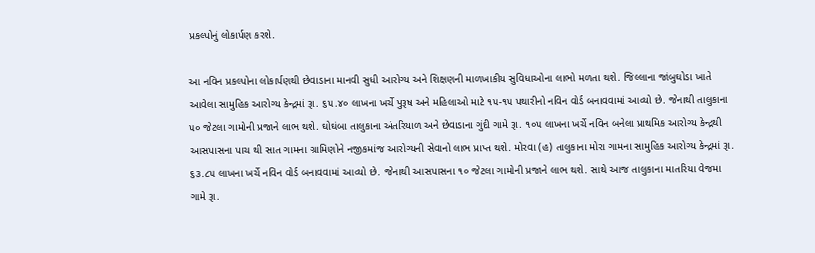પ્રકલ્‍પોનું લોકાર્પણ કરશે.

આ નવિન પ્રકલ્‍પોના લોકાર્પણથી છેવાડાના માનવી સુધી આરોગ્‍ય અને શિક્ષણની માળખાકીય સુવિધાઓના લાભો મળતા થશે. જિલ્‍લાના જાંબુઘોડા ખાતે આવેલા સામુહિક આરોગ્‍ય કેન્દ્રમાં રૂા. ૬૫.૪૦ લાખના ખર્ચે પુરૂષ અને મહિલાઓ માટે ૧૫-૧૫ પથારીનો નવિન વોર્ડ બનાવવામાં આવ્‍યો છે. જેનાથી તાલુકાના ૫૦ જેટલા ગામોની પ્રજાને લાભ થશે. ઘોઘંબા તાલુકાના અંતરિયાળ અને છેવાડાના ગુંદી ગામે રૂા. ૧૦૫ લાખના ખર્ચે નવિન બનેલા પ્રાથમિક આરોગ્‍ય કેન્‍દ્રથી આસપાસના પાચ થી સાત ગામના ગ્રામિણોને નજીકમાંજ આરોગ્‍યની સેવાનો લાભ પ્રાપ્‍ત થશે. મોરવા (હ) તાલુકાના મોરા ગામના સામુહિક આરોગ્‍ય કેન્દ્રમાં રૂા. ૬૩.૮૫ લાખના ખર્ચે નવિન વોર્ડ બનાવવામાં આવ્‍યો છે. જેનાથી આસપાસના ૧૦ જેટલા ગામોની પ્રજાને લાભ થશે. સાથે આજ તાલુકાના માતરિયા વેજમા ગામે રૂા.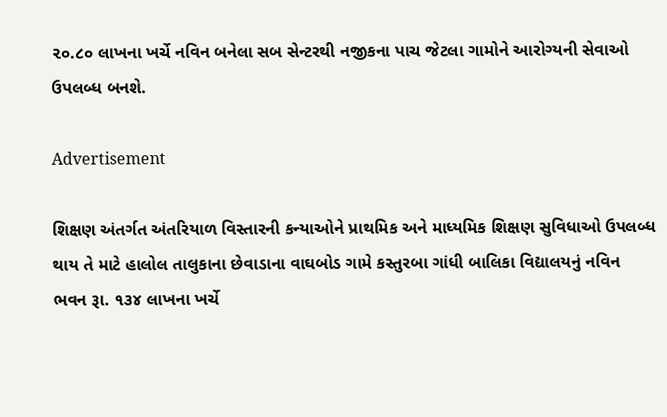૨૦.૮૦ લાખના ખર્ચે નવિન બનેલા સબ સેન્‍ટરથી નજીકના પાચ જેટલા ગામોને આરોગ્‍યની સેવાઓ ઉપલબ્‍ધ બનશે.

Advertisement

શિક્ષણ અંતર્ગત અંતરિયાળ વિસ્‍તારની કન્‍યાઓને પ્રાથમિક અને માધ્‍યમિક શિક્ષણ સુવિધાઓ ઉપલબ્‍ધ થાય તે માટે હાલોલ તાલુકાના છેવાડાના વાઘબોડ ગામે કસ્‍તુરબા ગાંધી બાલિકા વિદ્યાલયનું નવિન ભવન રૂા. ૧૩૪ લાખના ખર્ચે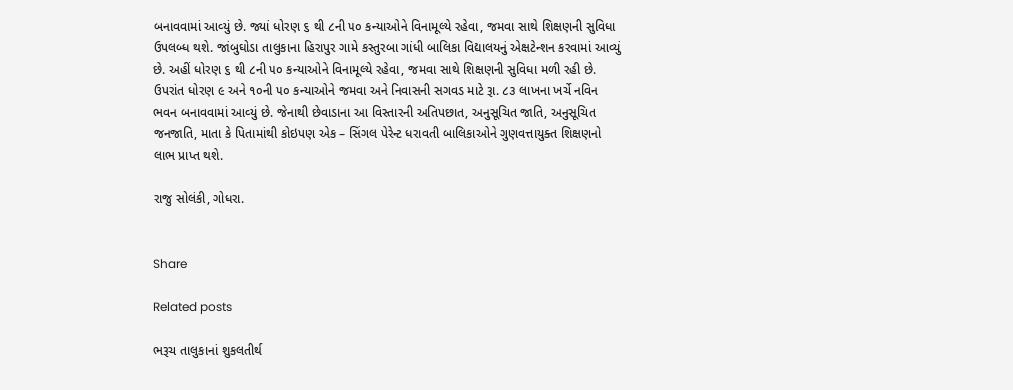બનાવવામાં આવ્‍યું છે. જ્યાં ધોરણ ૬ થી ૮ની ૫૦ કન્‍યાઓને વિનામૂલ્‍યે રહેવા, જમવા સાથે શિક્ષણની સુવિધા ઉપલબ્‍ધ થશે. જાંબુઘોડા તાલુકાના હિરાપુર ગામે કસ્‍તુરબા ગાંધી બાલિકા વિદ્યાલયનું એક્ષટેન્‍શન કરવામાં આવ્‍યું છે. અહીં ધોરણ ૬ થી ૮ની ૫૦ કન્‍યાઓને વિનામૂલ્‍યે રહેવા, જમવા સાથે શિક્ષણની સુવિધા મળી રહી છે. ઉપરાંત ધોરણ ૯ અને ૧૦ની ૫૦ કન્‍યાઓને જમવા અને નિવાસની સગવડ માટે રૂા. ૮૩ લાખના ખર્ચે નવિન ભવન બનાવવામાં આવ્‍યું છે. જેનાથી છેવાડાના આ વિસ્‍તારની અતિપછાત, અનુસૂચિત જાતિ, અનુસૂચિત જનજાતિ, માતા કે પિતામાંથી કોઇપણ એક – સિંગલ પેરેન્‍ટ ધરાવતી બાલિકાઓને ગુણવત્તાયુક્ત શિક્ષણનો લાભ પ્રાપ્‍ત થશે.

રાજુ સોલંકી, ગોધરા.


Share

Related posts

ભરૂચ તાલુકાનાં શુકલતીર્થ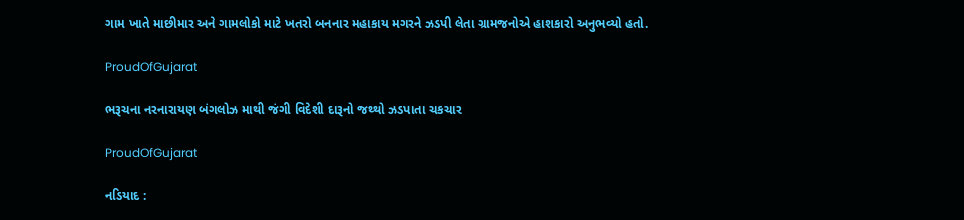ગામ ખાતે માછીમાર અને ગામલોકો માટે ખતરો બનનાર મહાકાય મગરને ઝડપી લેતા ગ્રામજનોએ હાશકારો અનુભવ્યો હતો.

ProudOfGujarat

ભરૂચના નરનારાયણ બંગલોઝ માથી જંગી વિદેશી દારૂનો જથ્થો ઝડપાતા ચકચાર

ProudOfGujarat

નડિયાદ :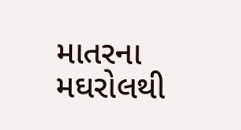માતરના મઘરોલથી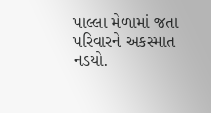પાલ્લા મેળામાં જતા પરિવારને અકસ્માત નડયો.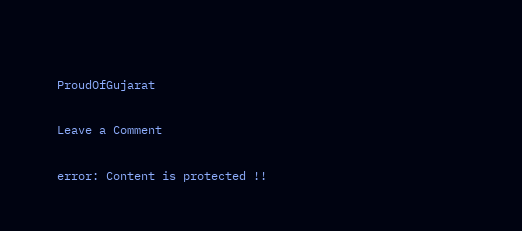ProudOfGujarat

Leave a Comment

error: Content is protected !!